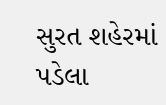સુરત શહેરમાં પડેલા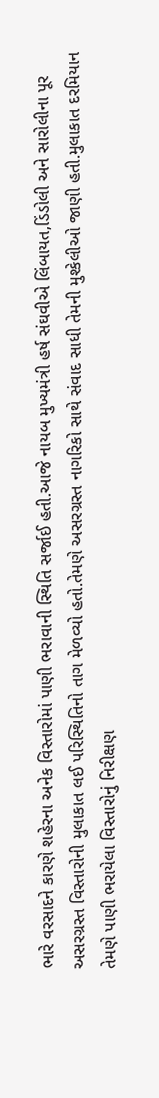ભારે વરસાદને કારણે શહેરના અનેક વિસ્તારોમાં પાણી ભરાવાની સ્થિતિ સર્જાઈ હતી.આજે નાયબ મુખ્યમંત્રી હર્ષ સંઘવીએ લિંબાયત,ડિંડોલી અને સારોલીના પૂર અસરગ્રસ્ત વિસ્તારોની મુલાકાત લઈ પરિસ્થિતિનો તાગ મેળવ્યો હતો.તેમણે અસરગ્રસ્ત નાગરિકો સાથે સંવાદ સાધી તેમની મુશ્કેલીઓ જાણી હતી.મુલાકાત દરમિયાન તેમણે પાણી ભરાયેલા વિસ્તારોનું નિરીક્ષણ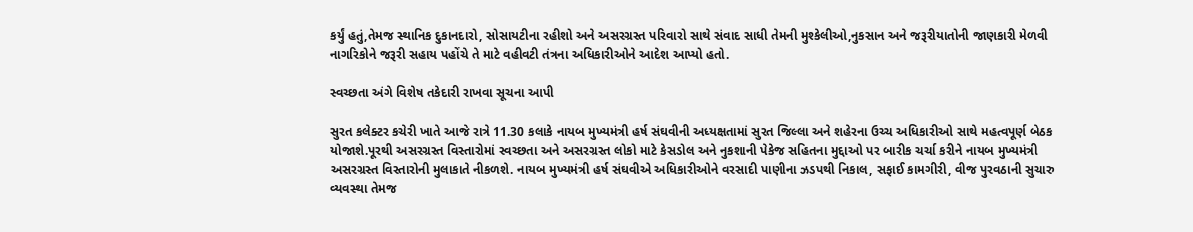કર્યું હતું,તેમજ સ્થાનિક દુકાનદારો, સોસાયટીના રહીશો અને અસરગ્રસ્ત પરિવારો સાથે સંવાદ સાધી તેમની મુશ્કેલીઓ,નુકસાન અને જરૂરીયાતોની જાણકારી મેળવી નાગરિકોને જરૂરી સહાય પહોંચે તે માટે વહીવટી તંત્રના અધિકારીઓને આદેશ આપ્યો હતો.

સ્વચ્છતા અંગે વિશેષ તકેદારી રાખવા સૂચના આપી

સુરત કલેક્ટર કચેરી ખાતે આજે રાત્રે 11.30 કલાકે નાયબ મુખ્યમંત્રી હર્ષ સંઘવીની અધ્યક્ષતામાં સુરત જિલ્લા અને શહેરના ઉચ્ચ અધિકારીઓ સાથે મહત્વપૂર્ણ બેઠક યોજાશે.પૂરથી અસરગ્રસ્ત વિસ્તારોમાં સ્વચ્છતા અને અસરગ્રસ્ત લોકો માટે કેસડોલ અને નુકશાની પેકેજ સહિતના મુદ્દાઓ પર બારીક ચર્ચા કરીને નાયબ મુખ્યમંત્રી અસરગ્રસ્ત વિસ્તારોની મુલાકાતે નીકળશે. નાયબ મુખ્યમંત્રી હર્ષ સંઘવીએ અધિકારીઓને વરસાદી પાણીના ઝડપથી નિકાલ, સફાઈ કામગીરી, વીજ પુરવઠાની સુચારુ વ્યવસ્થા તેમજ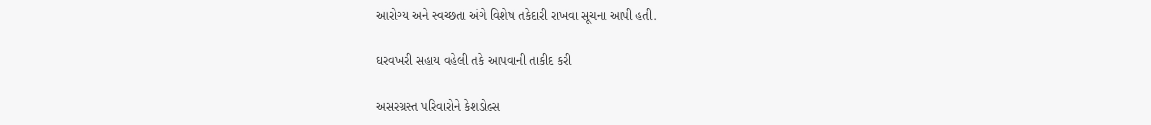આરોગ્ય અને સ્વચ્છતા અંગે વિશેષ તકેદારી રાખવા સૂચના આપી હતી.

ઘરવખરી સહાય વહેલી તકે આપવાની તાકીદ કરી

અસરગ્રસ્ત પરિવારોને કેશડોલ્સ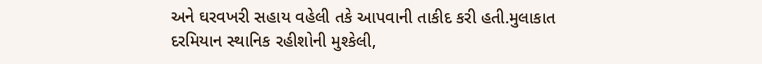અને ઘરવખરી સહાય વહેલી તકે આપવાની તાકીદ કરી હતી.મુલાકાત દરમિયાન સ્થાનિક રહીશોની મુશ્કેલી,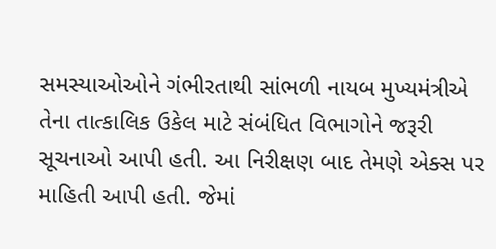સમસ્યાઓઓને ગંભીરતાથી સાંભળી નાયબ મુખ્યમંત્રીએ તેના તાત્કાલિક ઉકેલ માટે સંબંધિત વિભાગોને જરૂરી સૂચનાઓ આપી હતી. આ નિરીક્ષણ બાદ તેમણે એક્સ પર માહિતી આપી હતી. જેમાં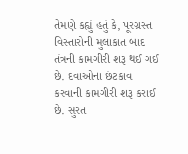તેમણે કહ્યું હતું કે, પૂરગ્રસ્ત વિસ્તારોની મુલાકાત બાદ તંત્રની કામગીરી શરૂ થઈ ગઈ છે. દવાઓના છંટકાવ કરવાની કામગીરી શરૂ કરાઈ છે. સુરત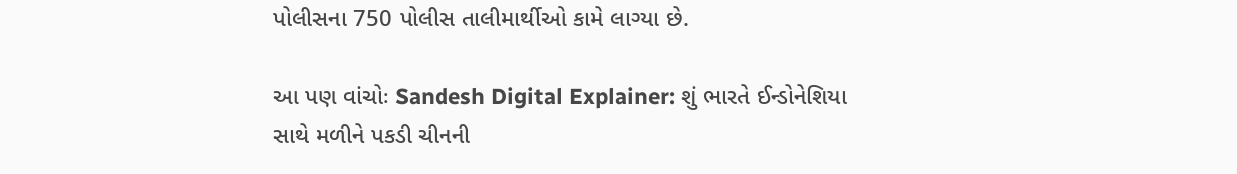પોલીસના 750 પોલીસ તાલીમાર્થીઓ કામે લાગ્યા છે.

આ પણ વાંચોઃ Sandesh Digital Explainer: શું ભારતે ઈન્ડોનેશિયા સાથે મળીને પકડી ચીનની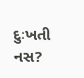દુઃખતી નસ?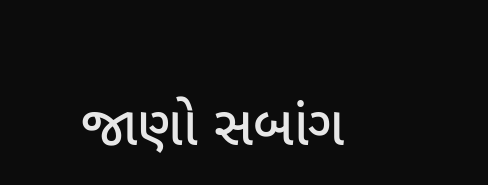જાણો સબાંગ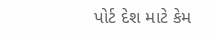પોર્ટ દેશ માટે કેમ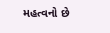મહત્વનો છે